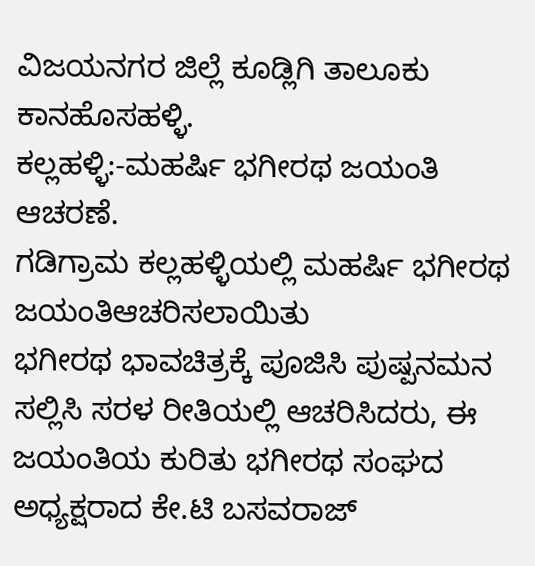ವಿಜಯನಗರ ಜಿಲ್ಲೆ ಕೂಡ್ಲಿಗಿ ತಾಲೂಕು ಕಾನಹೊಸಹಳ್ಳಿ.
ಕಲ್ಲಹಳ್ಳಿ:-ಮಹರ್ಷಿ ಭಗೀರಥ ಜಯಂತಿ ಆಚರಣೆ.
ಗಡಿಗ್ರಾಮ ಕಲ್ಲಹಳ್ಳಿಯಲ್ಲಿ ಮಹರ್ಷಿ ಭಗೀರಥ ಜಯಂತಿಆಚರಿಸಲಾಯಿತು
ಭಗೀರಥ ಭಾವಚಿತ್ರಕ್ಕೆ ಪೂಜಿಸಿ ಪುಷ್ಪನಮನ ಸಲ್ಲಿಸಿ ಸರಳ ರೀತಿಯಲ್ಲಿ ಆಚರಿಸಿದರು, ಈ ಜಯಂತಿಯ ಕುರಿತು ಭಗೀರಥ ಸಂಘದ ಅಧ್ಯಕ್ಷರಾದ ಕೇ.ಟಿ ಬಸವರಾಜ್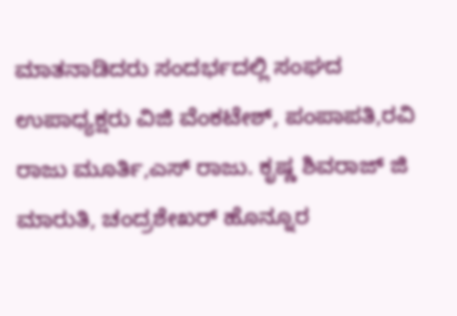ಮಾತನಾಡಿದರು ಸಂದರ್ಭದಲ್ಲಿ ಸಂಘದ ಉಪಾಧ್ಯಕ್ಷರು ವಿಜಿ ವೆಂಕಟೇಶ್, ಪಂಪಾಪತಿ,ರವಿ ರಾಜು ಮೂರ್ತಿ,ಎಸ್ ರಾಜು. ಕೃಷ್ಣ ಶಿವರಾಜ್ ಜಿ ಮಾರುತಿ, ಚಂದ್ರಶೇಖರ್ ಹೊನ್ನೂರ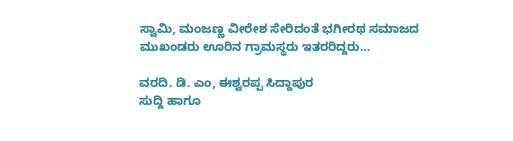ಸ್ವಾಮಿ, ಮಂಜಣ್ಣ ವೀರೇಶ ಸೇರಿದಂತೆ ಭಗೀರಥ ಸಮಾಜದ ಮುಖಂಡರು ಊರಿನ ಗ್ರಾಮಸ್ಥರು ಇತರರಿದ್ದರು…

ವರದಿ. ಡಿ. ಎಂ, ಈಶ್ವರಪ್ಪ ಸಿದ್ದಾಪುರ
ಸುದ್ದಿ ಹಾಗೂ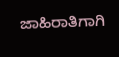ಜಾಹಿರಾತಿಗಾಗಿ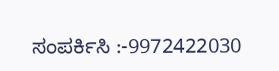ಸಂಪರ್ಕಿಸಿ :-9972422030